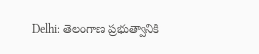Delhi: తెలంగాణ ప్రభుత్వానికి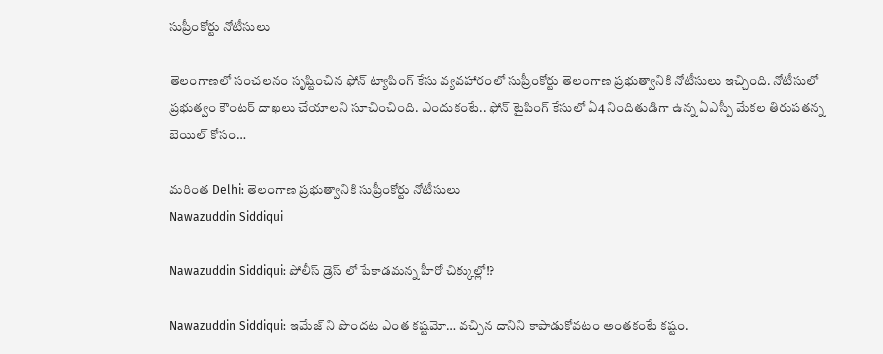సుప్రీంకోర్టు నోటీసులు

తెలంగాణలో సంచలనం సృష్టించిన ఫోన్ ట్యాపింగ్ కేసు వ్యవహారంలో సుప్రీంకోర్టు తెలంగాణ ప్రభుత్వానికి నోటీసులు ఇచ్చింది. నోటీసులో ప్రభుత్వం కౌంటర్ దాఖలు చేయాలని సూచించింది. ఎందుకంటే.. ఫోన్ టైపింగ్ కేసులో ఏ4 నిందితుడిగా ఉన్న ఏఎస్పీ మేకల తిరుపతన్న బెయిల్ కోసం…

మరింత Delhi: తెలంగాణ ప్రభుత్వానికి సుప్రీంకోర్టు నోటీసులు
Nawazuddin Siddiqui

Nawazuddin Siddiqui: పోలీస్ డ్రెస్ లో పేకాడమన్న హీరో చిక్కుల్లో!?

Nawazuddin Siddiqui: ఇమేజ్ ని పొందట ఎంత కష్టమో… వచ్చిన దానిని కాపాడుకోవటం అంతకంటే కష్టం.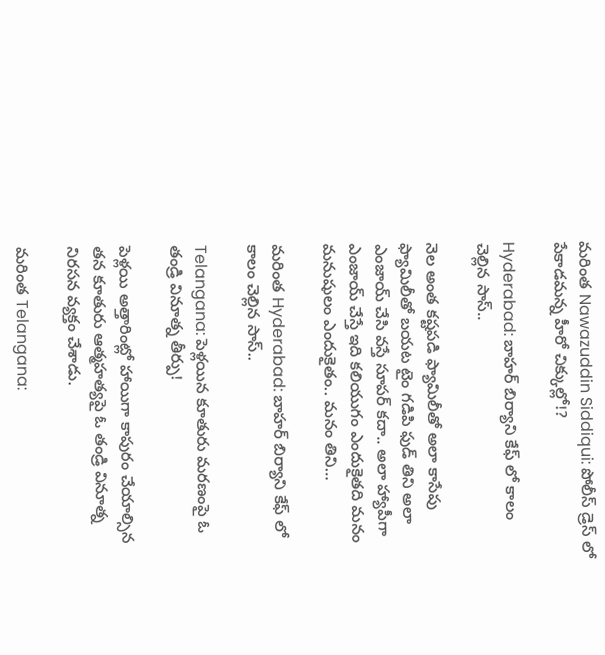మరింత Nawazuddin Siddiqui: పోలీస్ డ్రెస్ లో పేకాడమన్న హీరో చిక్కుల్లో!?

Hyderabad: బాహర్ బిర్యాని కేఫ్ లో కాలం చెల్లిన సాస్..

నెల అంత కష్టపడి ఫ్యామిలీతో అలా కాసేపు ఫ్యామిలీతో బయట టైం గడిపి ఫుడ్ తిని అలా ఎంజాయ్ చేసి వస్తే సూపర్ కదా.. అలా హ్యాపీగా ఎంజాయ్ చేస్తే ఇది కలియుగం ఎందుకైతది మనం మనుషులం ఎందుకైతం.. మనం తిని…

మరింత Hyderabad: బాహర్ బిర్యాని కేఫ్ లో కాలం చెల్లిన సాస్..

Telangana: పెళ్ల‌యిన కూతురు మ‌ర‌ణంపై ఓ తండ్రి వినూత్న‌ తీర్పు!

పెళ్ల‌యి అత్తారింట్లో హాయిగా కాపురం చేయాల్సిన త‌న కూతురు ఆత్మ‌హ‌త్య‌పై ఓ తండ్రి వినూత్న నిర‌స‌న వ్య‌క్తం చేశాడు.

మరింత Telangana: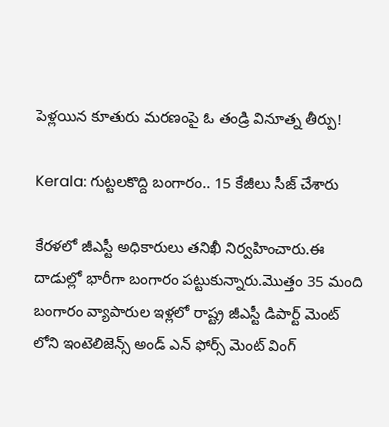పెళ్ల‌యిన కూతురు మ‌ర‌ణంపై ఓ తండ్రి వినూత్న‌ తీర్పు!

Kerala: గుట్టలకొద్ది బంగారం.. 15 కేజీలు సీజ్ చేశారు

కేరళలో జీఎస్టీ అధికారులు తనిఖీ నిర్వహించారు.ఈ దాడుల్లో భారీగా బంగారం పట్టుకున్నారు.మొత్తం 35 మంది బంగారం వ్యాపారుల ఇళ్లలో రాష్ట్ర జీఎస్టీ డిపార్ట్ మెంట్ లోని ఇంటెలిజెన్స్ అండ్ ఎన్ ఫోర్స్ మెంట్ వింగ్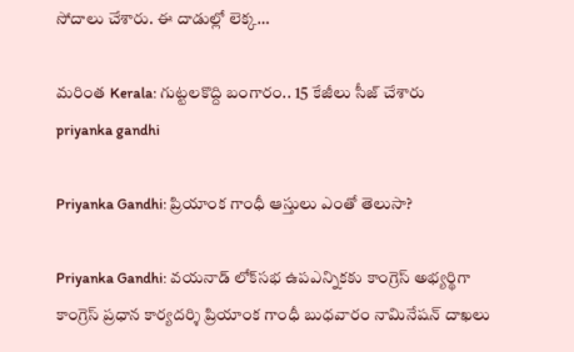సోదాలు చేశారు. ఈ దాడుల్లో లెక్క…

మరింత Kerala: గుట్టలకొద్ది బంగారం.. 15 కేజీలు సీజ్ చేశారు
priyanka gandhi

Priyanka Gandhi: ప్రియాంక గాంధీ ఆస్తులు ఎంతో తెలుసా?

Priyanka Gandhi: వయనాడ్ లోక్‌సభ ఉపఎన్నికకు కాంగ్రెస్ అభ్యర్థిగా కాంగ్రెస్ ప్రధాన కార్యదర్శి ప్రియాంక గాంధీ బుధవారం నామినేషన్ దాఖలు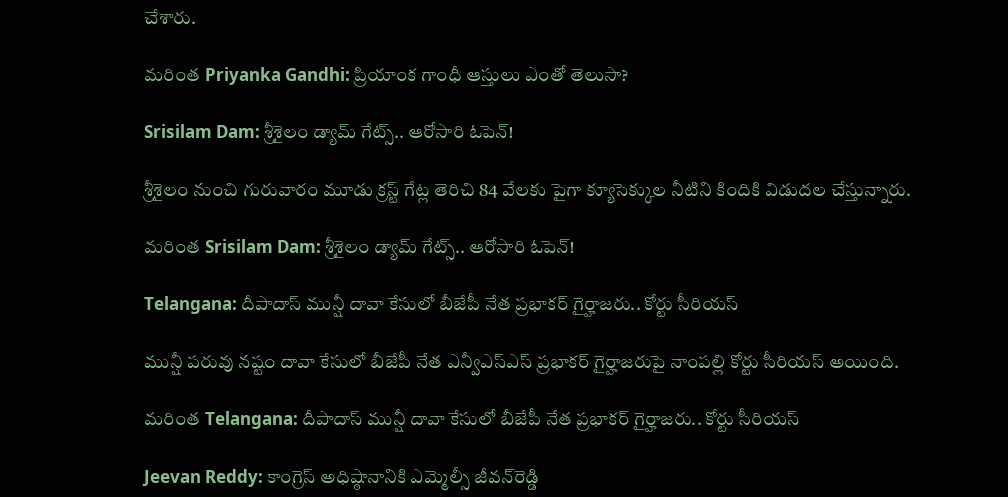చేశారు.

మరింత Priyanka Gandhi: ప్రియాంక గాంధీ ఆస్తులు ఎంతో తెలుసా?

Srisilam Dam: శ్రీశైలం డ్యామ్ గేట్స్‌.. ఆరోసారి ఓపెన్‌!

శ్రీశైలం నుంచి గురువారం మూడు క్ర‌స్ట్ గేట్ల తెరిచి 84 వేల‌కు పైగా క్యూసెక్కుల నీటిని కిందికి విడుద‌ల చేస్తున్నారు.

మరింత Srisilam Dam: శ్రీశైలం డ్యామ్ గేట్స్‌.. ఆరోసారి ఓపెన్‌!

Telangana: దీపాదాస్ మున్షీ దావా కేసులో బీజేపీ నేత ప్ర‌భాక‌ర్ గైర్హాజ‌రు.. కోర్టు సీరియ‌స్‌

మున్షీ ప‌రువు న‌ష్టం దావా కేసులో బీజేపీ నేత ఎన్వీఎస్ఎస్ ప్ర‌భాక‌ర్ గైర్హాజ‌రుపై నాంప‌ల్లి కోర్టు సీరియ‌స్ అయింది.

మరింత Telangana: దీపాదాస్ మున్షీ దావా కేసులో బీజేపీ నేత ప్ర‌భాక‌ర్ గైర్హాజ‌రు.. కోర్టు సీరియ‌స్‌

Jeevan Reddy: కాంగ్రెస్ అధిష్ఠానానికి ఎమ్మెల్సీ జీవ‌న్‌రెడ్డి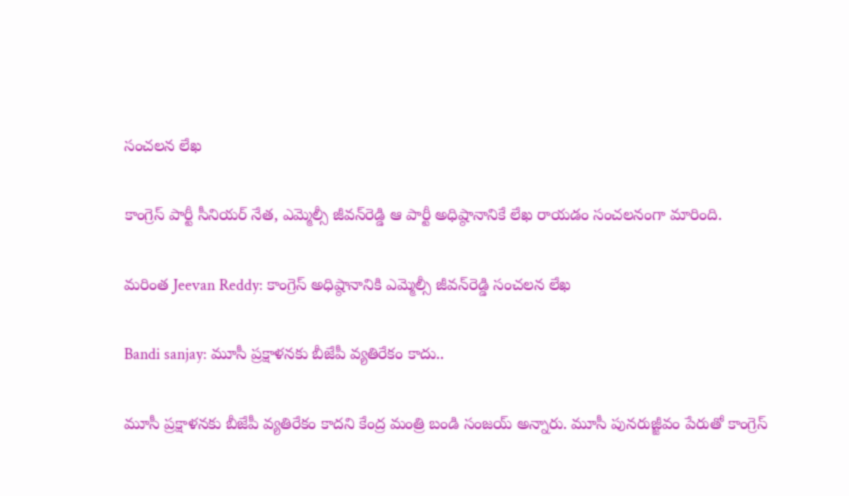సంచ‌ల‌న లేఖ‌

కాంగ్రెస్ పార్టీ సీనియ‌ర్ నేత‌, ఎమ్మెల్సీ జీవ‌న్‌రెడ్డి ఆ పార్టీ అధిష్ఠానానికే లేఖ రాయ‌డం సంచ‌ల‌నంగా మారింది.

మరింత Jeevan Reddy: కాంగ్రెస్ అధిష్ఠానానికి ఎమ్మెల్సీ జీవ‌న్‌రెడ్డి సంచ‌ల‌న లేఖ‌

Bandi sanjay: మూసీ ప్రక్షాళనకు బీజేపీ వ్యతిరేకం కాదు..

మూసీ ప్రక్షాళనకు బీజేపీ వ్యతిరేకం కాదని కేంద్ర మంత్రి బండి సంజయ్ అన్నారు. మూసీ పునరుజ్జీవం పేరుతో కాంగ్రెస్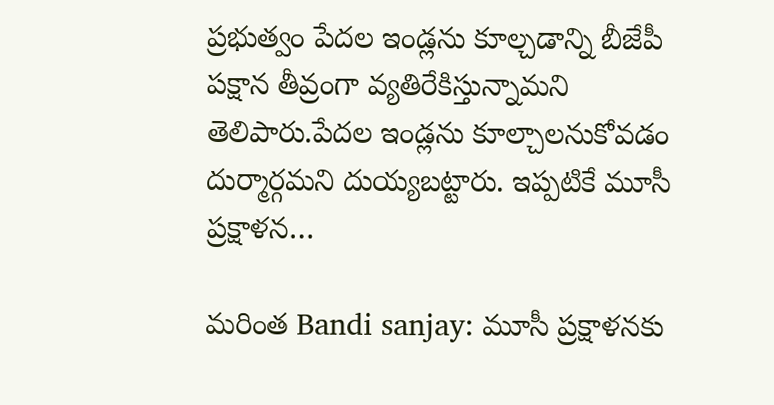ప్రభుత్వం పేదల ఇండ్లను కూల్చడాన్ని బీజేపీ పక్షాన తీవ్రంగా వ్యతిరేకిస్తున్నామని తెలిపారు.పేదల ఇండ్లను కూల్చాలనుకోవడం దుర్మార్గమని దుయ్యబట్టారు. ఇప్పటికే మూసీ ప్రక్షాళన…

మరింత Bandi sanjay: మూసీ ప్రక్షాళనకు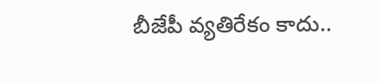బీజేపీ వ్యతిరేకం కాదు..